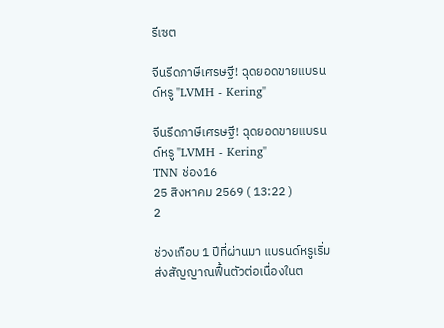รีเซต

จีนรีดภาษีเศรษฐี! ฉุดยอดขายแบรนด์หรู "LVMH - Kering"

จีนรีดภาษีเศรษฐี! ฉุดยอดขายแบรนด์หรู "LVMH - Kering"
TNN ช่อง16
25 สิงหาคม 2569 ( 13:22 )
2

ช่วงเกือบ 1 ปีที่ผ่านมา แบรนด์หรูเริ่มส่งสัญญาณฟื้นตัวต่อเนื่องในต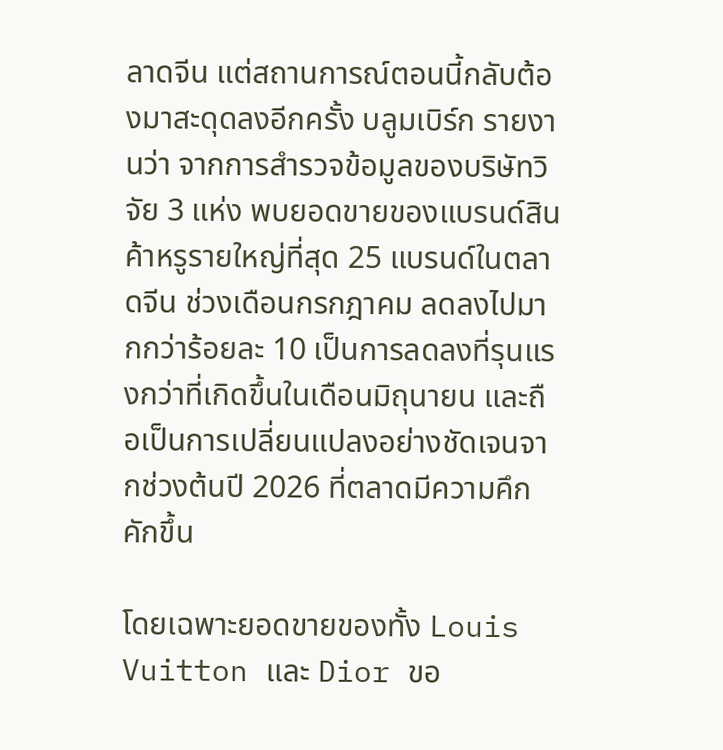ลาดจีน แต่สถานการณ์ตอนนี้กลับต้องมาสะดุดลงอีกครั้ง บลูมเบิร์ก รายงานว่า จากการสำรวจข้อมูลของบริษัทวิจัย 3 แห่ง พบยอดขายของแบรนด์สินค้าหรูรายใหญ่ที่สุด 25 แบรนด์ในตลาดจีน ช่วงเดือนกรกฎาคม ลดลงไปมากกว่าร้อยละ 10 เป็นการลดลงที่รุนแรงกว่าที่เกิดขึ้นในเดือนมิถุนายน และถือเป็นการเปลี่ยนแปลงอย่างชัดเจนจากช่วงต้นปี 2026 ที่ตลาดมีความคึกคักขึ้น

โดยเฉพาะยอดขายของทั้ง Louis Vuitton และ Dior ขอ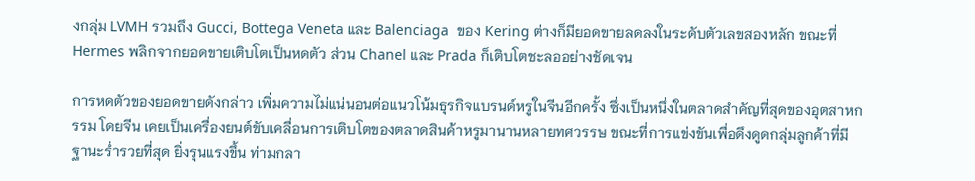งกลุ่ม LVMH รวมถึง Gucci, Bottega Veneta และ Balenciaga  ของ Kering ต่างก็มียอดขายลดลงในระดับตัวเลขสองหลัก ขณะที่ Hermes พลิกจากยอดขายเติบโตเป็นหดตัว ส่วน Chanel และ Prada ก็เติบโตชะลออย่างชัดเจน

การหดตัวของยอดขายดังกล่าว เพิ่มความไม่แน่นอนต่อแนวโน้มธุรกิจแบรนด์หรูในจีนอีกครั้ง ซึ่งเป็นหนึ่งในตลาดสำคัญที่สุดของอุตสาหกรรม โดยจีน เคยเป็นเครื่องยนต์ขับเคลื่อนการเติบโตของตลาดสินค้าหรูมานานหลายทศวรรษ ขณะที่การแข่งขันเพื่อดึงดูดกลุ่มลูกค้าที่มีฐานะร่ำรวยที่สุด ยิ่งรุนแรงขึ้น ท่ามกลา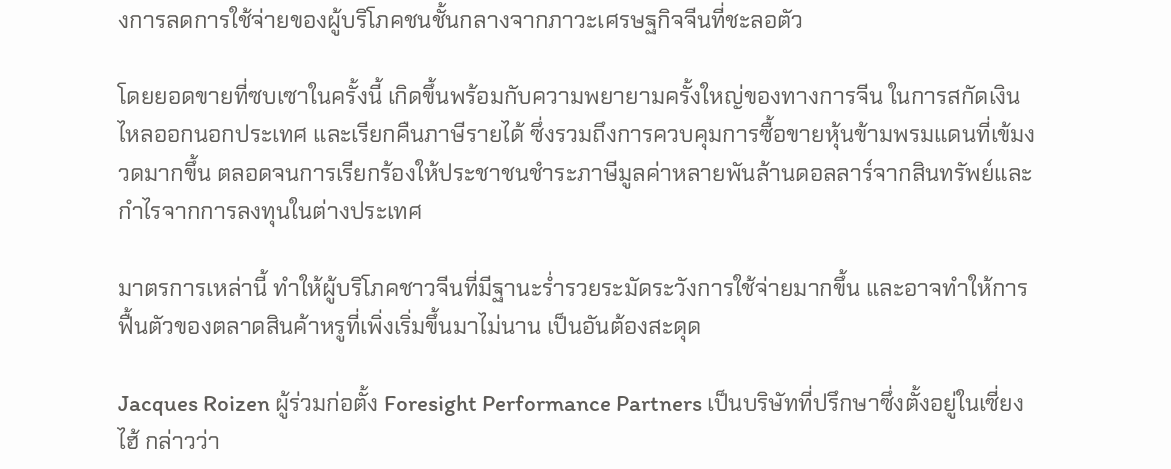งการลดการใช้จ่ายของผู้บริโภคชนชั้นกลางจากภาวะเศรษฐกิจจีนที่ชะลอตัว

โดยยอดขายที่ซบเซาในครั้งนี้ เกิดขึ้นพร้อมกับความพยายามครั้งใหญ่ของทางการจีน ในการสกัดเงินไหลออกนอกประเทศ และเรียกคืนภาษีรายได้ ซึ่งรวมถึงการควบคุมการซื้อขายหุ้นข้ามพรมแดนที่เข้มงวดมากขึ้น ตลอดจนการเรียกร้องให้ประชาชนชำระภาษีมูลค่าหลายพันล้านดอลลาร์จากสินทรัพย์และกำไรจากการลงทุนในต่างประเทศ

มาตรการเหล่านี้ ทำให้ผู้บริโภคชาวจีนที่มีฐานะร่ำรวยระมัดระวังการใช้จ่ายมากขึ้น และอาจทำให้การฟื้นตัวของตลาดสินค้าหรูที่เพิ่งเริ่มขึ้นมาไม่นาน เป็นอันต้องสะดุด

Jacques Roizen ผู้ร่วมก่อตั้ง Foresight Performance Partners เป็นบริษัทที่ปรึกษาซึ่งตั้งอยู่ในเซี่ยงไฮ้ กล่าวว่า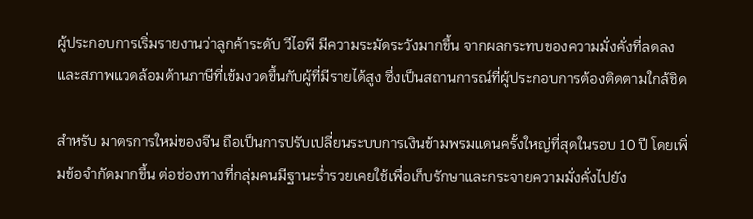ผู้ประกอบการเริ่มรายงานว่าลูกค้าระดับ วีไอพี มีความระมัดระวังมากขึ้น จากผลกระทบของความมั่งคั่งที่ลดลง และสภาพแวดล้อมด้านภาษีที่เข้มงวดขึ้นกับผู้ที่มีรายได้สูง ซึ่งเป็นสถานการณ์ที่ผู้ประกอบการต้องติดตามใกล้ชิด

สำหรับ มาตรการใหม่ของจีน ถือเป็นการปรับเปลี่ยนระบบการเงินข้ามพรมแดนครั้งใหญ่ที่สุดในรอบ 10 ปี โดยเพิ่มข้อจำกัดมากขึ้น ต่อช่องทางที่กลุ่มคนมีฐานะร่ำรวยเคยใช้เพื่อเก็บรักษาและกระจายความมั่งคั่งไปยัง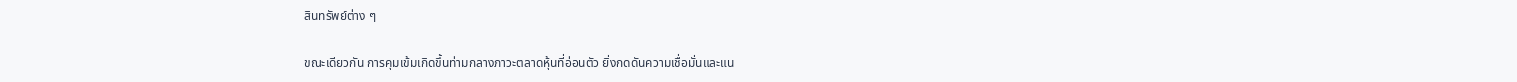สินทรัพย์ต่าง ๆ

ขณะเดียวกัน การคุมเข้มเกิดขึ้นท่ามกลางภาวะตลาดหุ้นที่อ่อนตัว ยิ่งกดดันความเชื่อมั่นและแน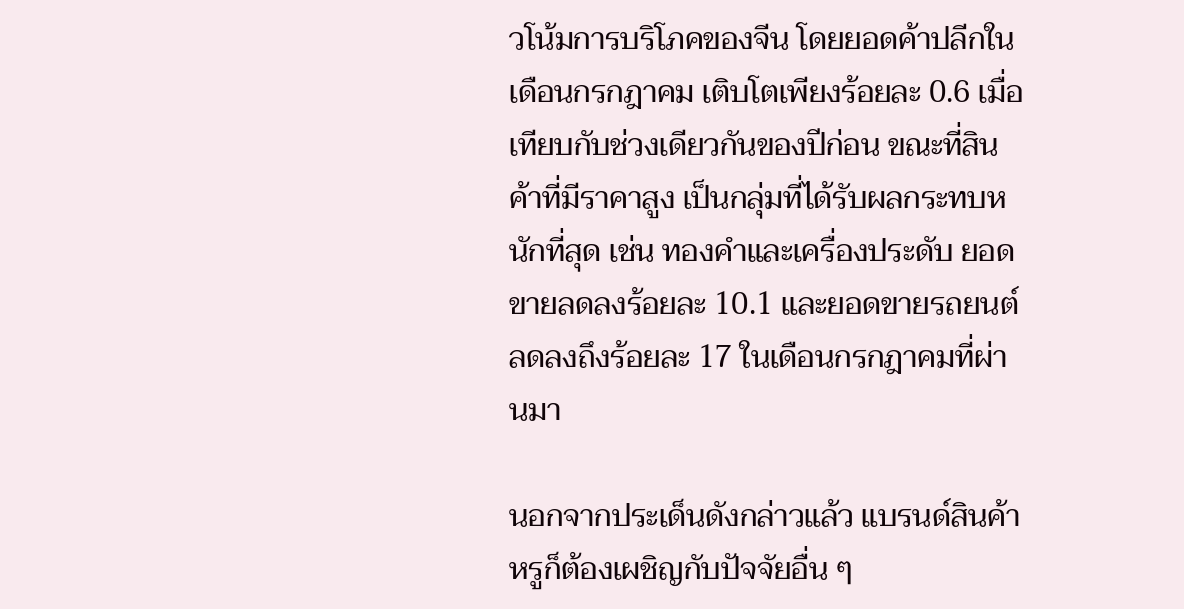วโน้มการบริโภคของจีน โดยยอดค้าปลีกในเดือนกรกฎาคม เติบโตเพียงร้อยละ 0.6 เมื่อเทียบกับช่วงเดียวกันของปีก่อน ขณะที่สินค้าที่มีราคาสูง เป็นกลุ่มที่ได้รับผลกระทบหนักที่สุด เช่น ทองคำและเครื่องประดับ ยอดขายลดลงร้อยละ 10.1 และยอดขายรถยนต์ลดลงถึงร้อยละ 17 ในเดือนกรกฎาคมที่ผ่านมา

นอกจากประเด็นดังกล่าวแล้ว แบรนด์สินค้าหรูก็ต้องเผชิญกับปัจจัยอื่น ๆ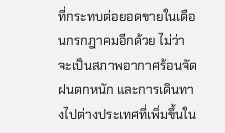ที่กระทบต่อยอดขายในเดือนกรกฎาคมอีกด้วย ไม่ว่าจะเป็นสภาพอากาศร้อนจัด ฝนตกหนัก และการเดินทางไปต่างประเทศที่เพิ่มขึ้นใน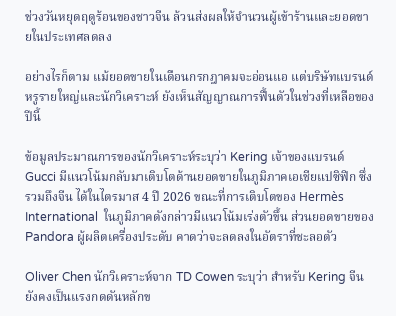ช่วงวันหยุดฤดูร้อนของชาวจีน ล้วนส่งผลให้จำนวนผู้เข้าร้านและยอดขายในประเทศลดลง

อย่างไรก็ตาม แม้ยอดขายในเดือนกรกฎาคมจะอ่อนแอ แต่บริษัทแบรนด์หรูรายใหญ่และนักวิเคราะห์ ยังเห็นสัญญาณการฟื้นตัวในช่วงที่เหลือของปีนี้

ข้อมูลประมาณการของนักวิเคราะห์ระบุว่า Kering เจ้าของแบรนด์ Gucci มีแนวโน้มกลับมาเติบโตด้านยอดขายในภูมิภาคเอเชียแปซิฟิก ซึ่งรวมถึงจีน ได้ในไตรมาส 4 ปี 2026 ขณะที่การเติบโตของ Hermès International  ในภูมิภาคดังกล่าวมีแนวโน้มเร่งตัวขึ้น ส่วนยอดขายของ Pandora ผู้ผลิตเครื่องประดับ คาดว่าจะลดลงในอัตราที่ชะลอตัว

Oliver Chen นักวิเคราะห์จาก TD Cowen ระบุว่า สำหรับ Kering จีนยังคงเป็นแรงกดดันหลักข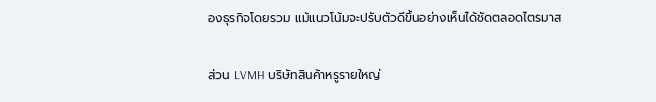องธุรกิจโดยรวม แม้แนวโน้มจะปรับตัวดีขึ้นอย่างเห็นได้ชัดตลอดไตรมาส

ส่วน LVMH บริษัทสินค้าหรูรายใหญ่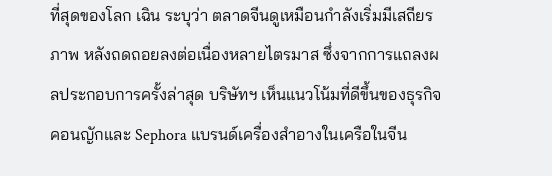ที่สุดของโลก เฉิน ระบุว่า ตลาดจีนดูเหมือนกำลังเริ่มมีเสถียรภาพ หลังถดถอยลงต่อเนื่องหลายไตรมาส ซึ่งจากการแถลงผลประกอบการครั้งล่าสุด บริษัทฯ เห็นแนวโน้มที่ดีขึ้นของธุรกิจคอนญักและ Sephora แบรนด์เครื่องสำอางในเครือในจีน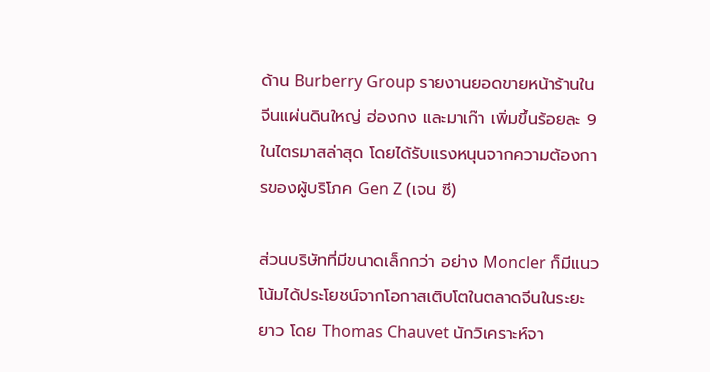ด้าน Burberry Group รายงานยอดขายหน้าร้านในจีนแผ่นดินใหญ่ ฮ่องกง และมาเก๊า เพิ่มขึ้นร้อยละ 9 ในไตรมาสล่าสุด โดยได้รับแรงหนุนจากความต้องการของผู้บริโภค Gen Z (เจน ซี)

ส่วนบริษัทที่มีขนาดเล็กกว่า อย่าง Moncler ก็มีแนวโน้มได้ประโยชน์จากโอกาสเติบโตในตลาดจีนในระยะยาว โดย Thomas Chauvet นักวิเคราะห์จา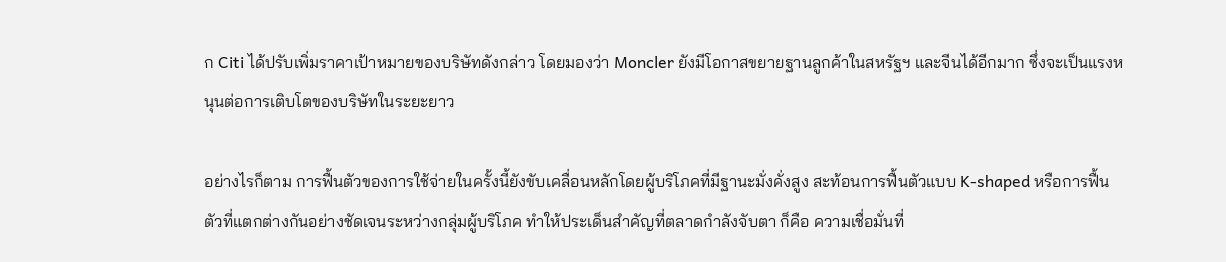ก Citi ได้ปรับเพิ่มราคาเป้าหมายของบริษัทดังกล่าว โดยมองว่า Moncler ยังมีโอกาสขยายฐานลูกค้าในสหรัฐฯ และจีนได้อีกมาก ซึ่งจะเป็นแรงหนุนต่อการเติบโตของบริษัทในระยะยาว

อย่างไรก็ตาม การฟื้นตัวของการใช้จ่ายในครั้งนี้ยังขับเคลื่อนหลักโดยผู้บริโภคที่มีฐานะมั่งคั่งสูง สะท้อนการฟื้นตัวแบบ K-shaped หรือการฟื้นตัวที่แตกต่างกันอย่างชัดเจนระหว่างกลุ่มผู้บริโภค ทำให้ประเด็นสำคัญที่ตลาดกำลังจับตา ก็คือ ความเชื่อมั่นที่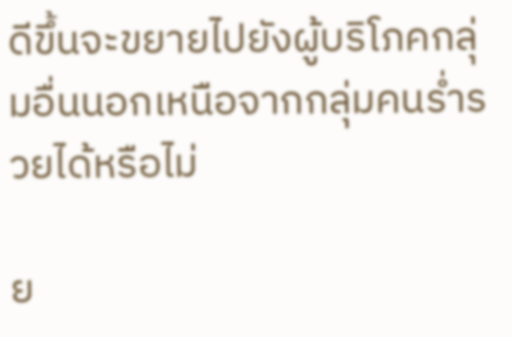ดีขึ้นจะขยายไปยังผู้บริโภคกลุ่มอื่นนอกเหนือจากกลุ่มคนร่ำรวยได้หรือไม่

ย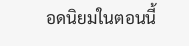อดนิยมในตอนนี้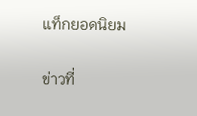แท็กยอดนิยม

ข่าวที่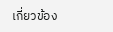เกี่ยวข้อง